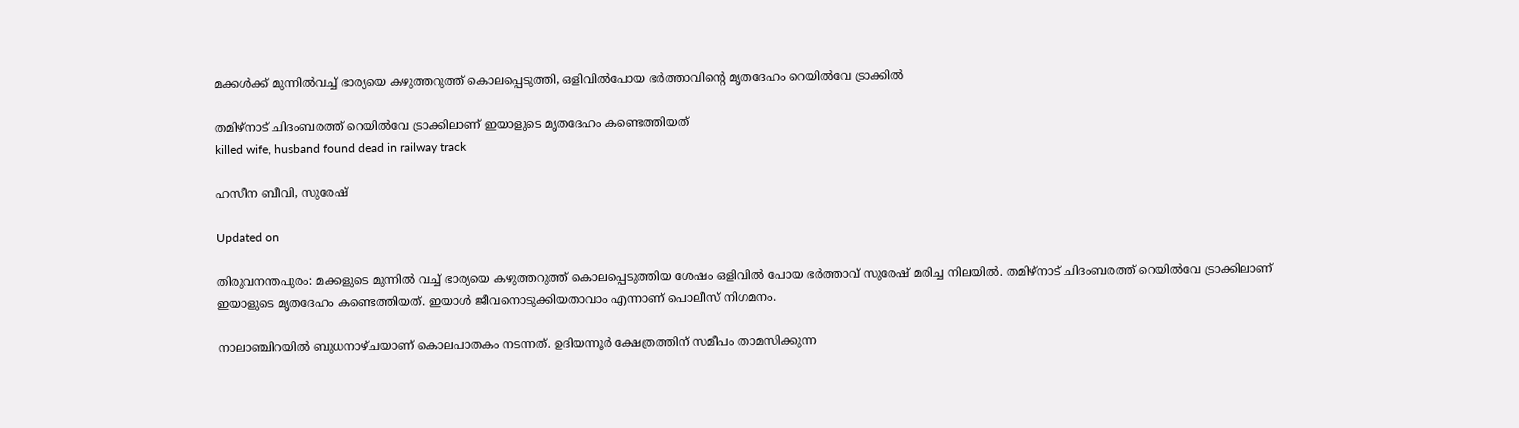മക്കൾക്ക് മുന്നിൽവച്ച് ഭാര്യയെ കഴുത്തറുത്ത് കൊലപ്പെടുത്തി, ഒളിവിൽപോയ ഭർത്താവിന്‍റെ മൃതദേഹം റെയിൽവേ ട്രാക്കിൽ

തമിഴ്നാട് ചിദംബരത്ത് റെയിൽവേ ട്രാക്കിലാണ് ഇയാളുടെ മൃതദേഹം കണ്ടെത്തിയത്
killed wife, husband found dead in railway track

ഹസീന ബീവി, സുരേഷ്

Updated on

തിരുവനന്തപുരം: മക്കളുടെ മുന്നിൽ വച്ച് ഭാര്യയെ കഴുത്തറുത്ത് കൊലപ്പെടുത്തിയ ശേഷം ഒളിവിൽ പോയ ഭർത്താവ് സുരേഷ് മരിച്ച നിലയിൽ. തമിഴ്നാട് ചിദംബരത്ത് റെയിൽവേ ട്രാക്കിലാണ് ഇയാളുടെ മൃതദേഹം കണ്ടെത്തിയത്. ഇയാൾ ജീവനൊടുക്കിയതാവാം എന്നാണ് പൊലീസ് നിഗമനം.

നാലാഞ്ചിറയിൽ ബുധനാഴ്ചയാണ് കൊലപാതകം നടന്നത്. ഉദിയന്നൂർ ക്ഷേത്രത്തിന് സമീപം താമസിക്കുന്ന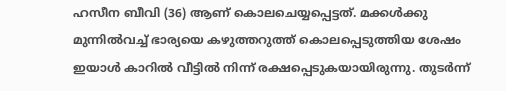ഹസീന ബീവി (36) ആണ് കൊലചെയ്യപ്പെട്ടത്. മക്കൾക്കു മുന്നിൽവച്ച് ഭാര്യയെ കഴുത്തറുത്ത് കൊലപ്പെടുത്തിയ ശേഷം ഇയാൾ കാറിൽ വീട്ടിൽ നിന്ന് രക്ഷപ്പെടുകയായിരുന്നു. തുടർന്ന്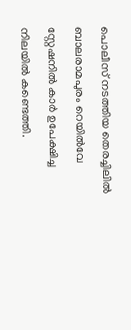പൊലീസ് നടത്തിയ തെരച്ചിലിൽ ബാലരാമപുരം റെയിൽവേ സ്റ്റേഷനിൽ കാർ ഉപേക്ഷിച്ച നിലയിൽ കണ്ടെത്തി.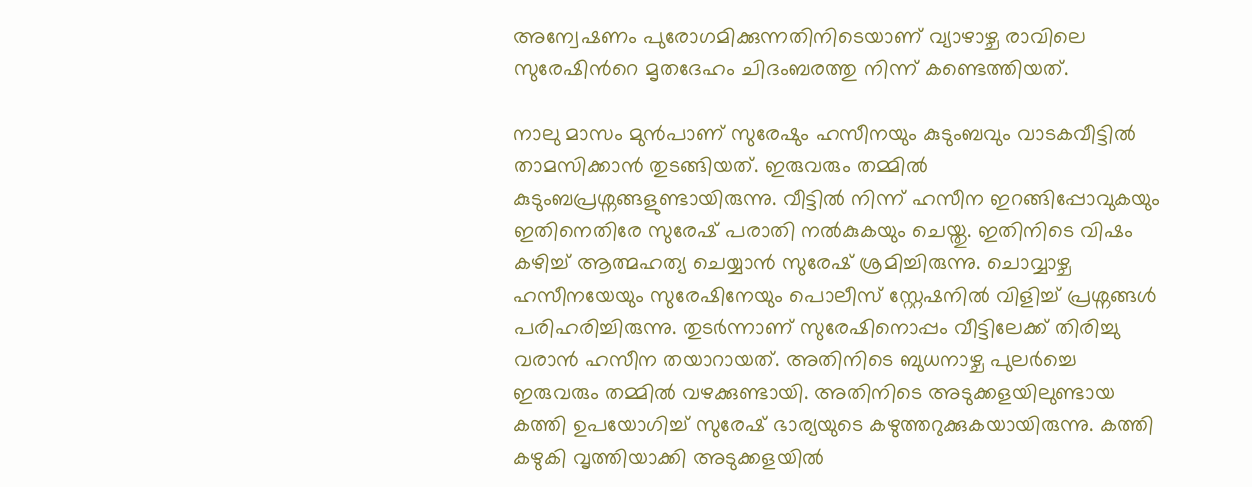അന്വേഷണം പുരോഗമിക്കുന്നതിനിടെയാണ് വ്യാഴാഴ്ച രാവിലെ സുരേഷിന്‍റെ മൃതദേഹം ചിദംബരത്തു നിന്ന് കണ്ടെത്തിയത്.

നാലു മാസം മുൻപാണ് സുരേഷും ഹസീനയും കുടുംബവും വാടകവീട്ടിൽ താമസിക്കാൻ തുടങ്ങിയത്. ഇരുവരും തമ്മിൽ കുടുംബപ്രശ്നങ്ങളുണ്ടായിരുന്നു. വീട്ടിൽ നിന്ന് ഹസീന ഇറങ്ങിപ്പോവുകയും ഇതിനെതിരേ സുരേഷ് പരാതി നൽകുകയും ചെയ്തു. ഇതിനിടെ വിഷം കഴിച്ച് ആത്മഹത്യ ചെയ്യാൻ സുരേഷ് ശ്രമിച്ചിരുന്നു. ചൊവ്വാഴ്ച ഹസീനയേയും സുരേഷിനേയും പൊലീസ് സ്റ്റേഷനിൽ വിളിച്ച് പ്രശ്നങ്ങൾ പരിഹരിച്ചിരുന്നു. തുടർന്നാണ് സുരേഷിനൊപ്പം വീട്ടിലേക്ക് തിരിച്ചു വരാൻ ഹസീന തയാറായത്. അതിനിടെ ബുധനാഴ്ച പുലർച്ചെ ഇരുവരും തമ്മിൽ വഴക്കുണ്ടായി. അതിനിടെ അടുക്കളയിലുണ്ടായ കത്തി ഉപയോഗിച്ച് സുരേഷ് ഭാര്യയുടെ കഴുത്തറുക്കുകയായിരുന്നു. കത്തി കഴുകി വൃത്തിയാക്കി അടുക്കളയിൽ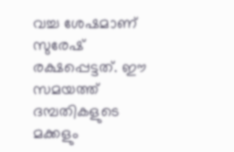വച്ച ശേഷമാണ് സുരേഷ് രക്ഷപ്പെട്ടത്. ഈ സമയത്ത് ദമ്പതികളുടെ മക്കളും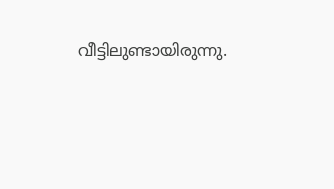വീട്ടിലുണ്ടായിരുന്നു.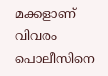മക്കളാണ് വിവരം പൊലീസിനെ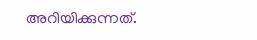അറിയിക്കുന്നത്.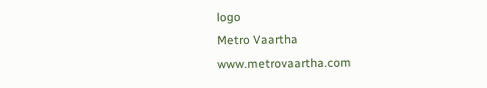logo
Metro Vaartha
www.metrovaartha.com